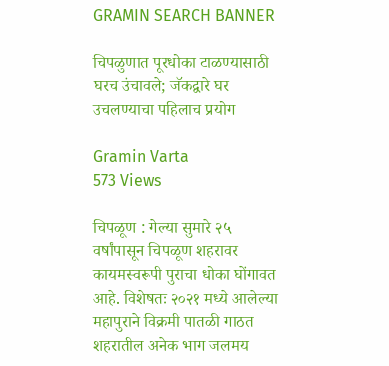GRAMIN SEARCH BANNER

चिपळुणात पूरधोका टाळण्यासाठी घरच उंचावले; जॅकद्वारे घर उचलण्याचा पहिलाच प्रयोग

Gramin Varta
573 Views

चिपळूण : गेल्या सुमारे २५ वर्षांपासून चिपळूण शहरावर कायमस्वरूपी पुराचा धोका घोंगावत आहे. विशेषतः २०२१ मध्ये आलेल्या महापुराने विक्रमी पातळी गाठत शहरातील अनेक भाग जलमय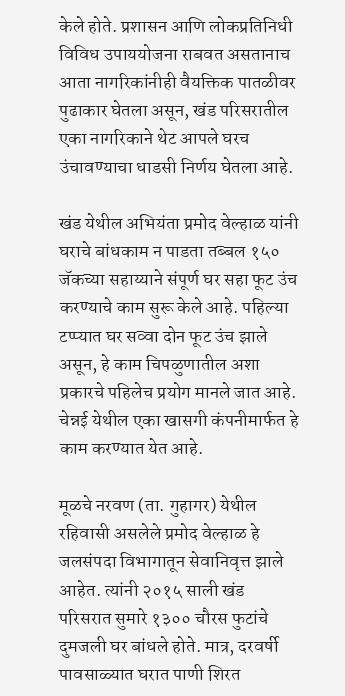केले होते. प्रशासन आणि लोकप्रतिनिधी विविध उपाययोजना राबवत असतानाच आता नागरिकांनीही वैयक्तिक पातळीवर पुढाकार घेतला असून, खंड परिसरातील एका नागरिकाने थेट आपले घरच उंचावण्याचा धाडसी निर्णय घेतला आहे.

खंड येथील अभियंता प्रमोद वेल्हाळ यांनी घराचे बांधकाम न पाडता तब्बल १५० जॅकच्या सहाय्याने संपूर्ण घर सहा फूट उंच करण्याचे काम सुरू केले आहे. पहिल्या टप्प्यात घर सव्वा दोन फूट उंच झाले असून, हे काम चिपळुणातील अशा प्रकारचे पहिलेच प्रयोग मानले जात आहे. चेन्नई येथील एका खासगी कंपनीमार्फत हे काम करण्यात येत आहे.

मूळचे नरवण (ता. गुहागर) येथील रहिवासी असलेले प्रमोद वेल्हाळ हे जलसंपदा विभागातून सेवानिवृत्त झाले आहेत. त्यांनी २०१५ साली खंड परिसरात सुमारे १३०० चौरस फुटांचे दुमजली घर बांधले होते. मात्र, दरवर्षी पावसाळ्यात घरात पाणी शिरत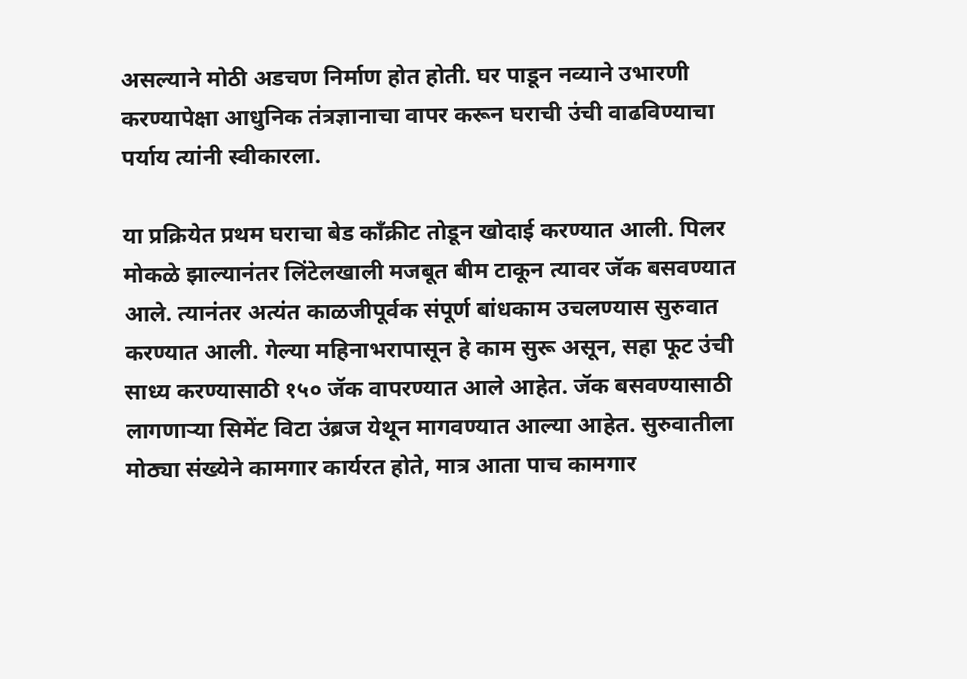असल्याने मोठी अडचण निर्माण होत होती. घर पाडून नव्याने उभारणी करण्यापेक्षा आधुनिक तंत्रज्ञानाचा वापर करून घराची उंची वाढविण्याचा पर्याय त्यांनी स्वीकारला.

या प्रक्रियेत प्रथम घराचा बेड काँक्रीट तोडून खोदाई करण्यात आली. पिलर मोकळे झाल्यानंतर लिंटेलखाली मजबूत बीम टाकून त्यावर जॅक बसवण्यात आले. त्यानंतर अत्यंत काळजीपूर्वक संपूर्ण बांधकाम उचलण्यास सुरुवात करण्यात आली. गेल्या महिनाभरापासून हे काम सुरू असून, सहा फूट उंची साध्य करण्यासाठी १५० जॅक वापरण्यात आले आहेत. जॅक बसवण्यासाठी लागणाऱ्या सिमेंट विटा उंब्रज येथून मागवण्यात आल्या आहेत. सुरुवातीला मोठ्या संख्येने कामगार कार्यरत होते, मात्र आता पाच कामगार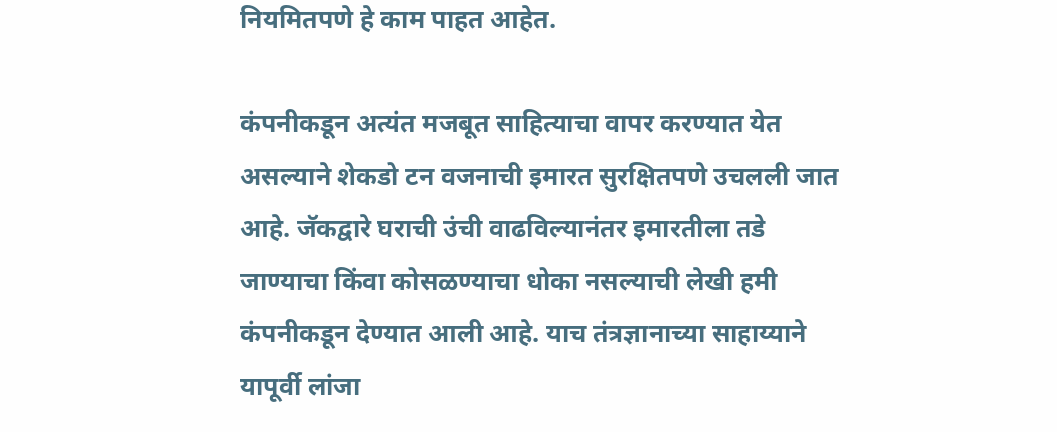नियमितपणे हे काम पाहत आहेत.

कंपनीकडून अत्यंत मजबूत साहित्याचा वापर करण्यात येत असल्याने शेकडो टन वजनाची इमारत सुरक्षितपणे उचलली जात आहे. जॅकद्वारे घराची उंची वाढविल्यानंतर इमारतीला तडे जाण्याचा किंवा कोसळण्याचा धोका नसल्याची लेखी हमी कंपनीकडून देण्यात आली आहे. याच तंत्रज्ञानाच्या साहाय्याने यापूर्वी लांजा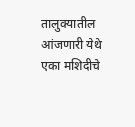तालुक्यातील आंजणारी येथे एका मशिदीचे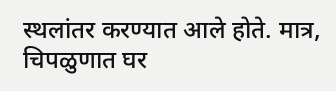स्थलांतर करण्यात आले होते. मात्र, चिपळुणात घर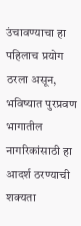उंचावण्याचा हा पहिलाच प्रयोग ठरला असून, भविष्यात पुरप्रवण भागातील नागरिकांसाठी हा आदर्श ठरण्याची शक्यता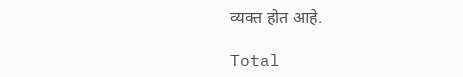व्यक्त होत आहे.

Total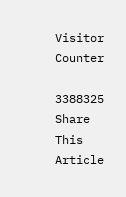Visitor Counter

3388325
Share This Article